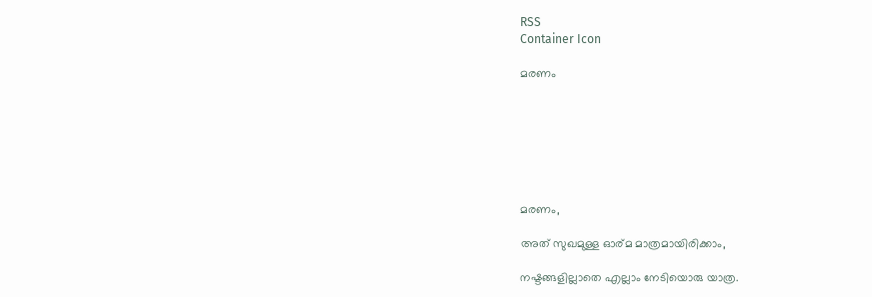RSS
Container Icon

മരണം







മരണം,

അത് സുഖമുള്ള ഓര്മ മാത്രമായിരിക്കാം,

നഷ്ടങ്ങളില്ലാതെ എല്ലാം നേടിയൊരു യാത്ര.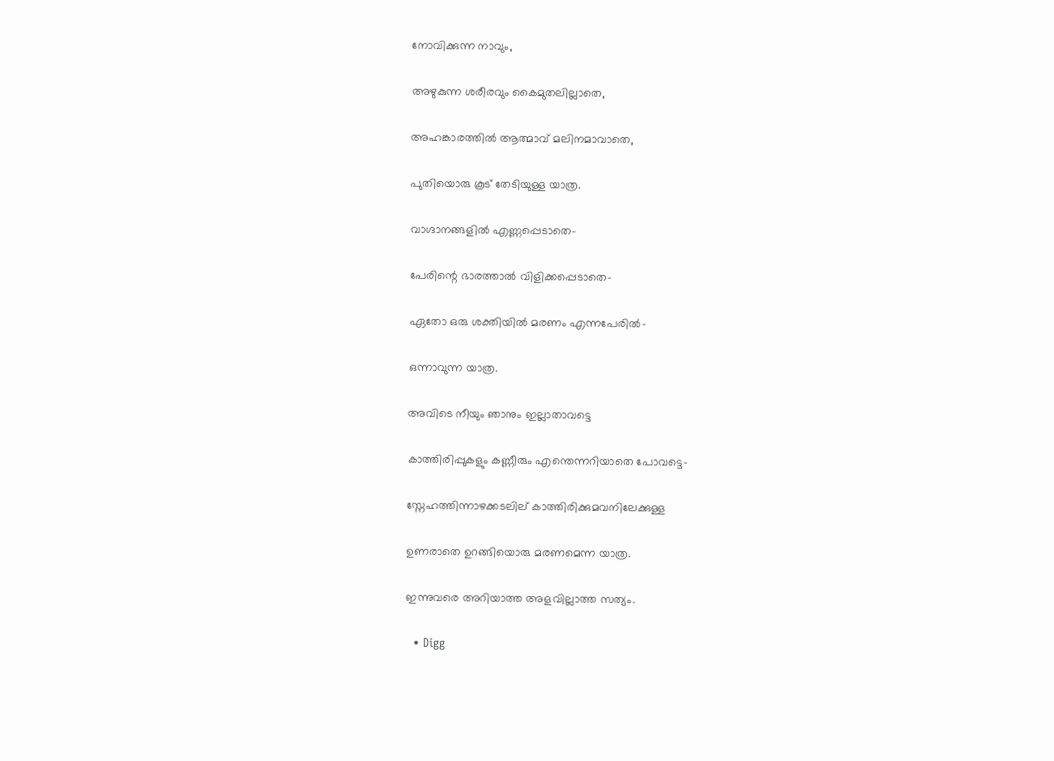നോവിക്കുന്ന നാവും,

അഴുകുന്ന ശരീരവും കൈമുതലില്ലാതെ,

അഹങ്കാരത്തില്‍ ആത്മാവ് മലിനമാവാതെ,

പുതിയൊരു കൂട് തേടിയുള്ള യാത്ര.

വാഗ്ദാനങ്ങളില്‍ എണ്ണപ്പെടാതെ-

പേരിന്റെ ഭാരത്താല്‍ വിളിക്കപ്പെടാതെ-

ഏതോ ഒരു ശക്തിയില്‍ മരണം എന്നപേരില്‍-

ഒന്നാവുന്ന യാത്ര.

അവിടെ നീയും ഞാനും ഇല്ലാതാവട്ടെ

കാത്തിരിപ്പുകളും കണ്ണീരും എന്തെന്നറിയാതെ പോവട്ടെ-

സ്നേഹത്തിന്നാഴക്കടലില് കാത്തിരിക്കുമവനിലേക്കുള്ള ‍

ഉണരാതെ ഉറങ്ങിയൊരു മരണമെന്ന യാത്ര.

ഇന്നുവരെ അറിയാത്ത അളവില്ലാത്ത സത്യം.

  • Digg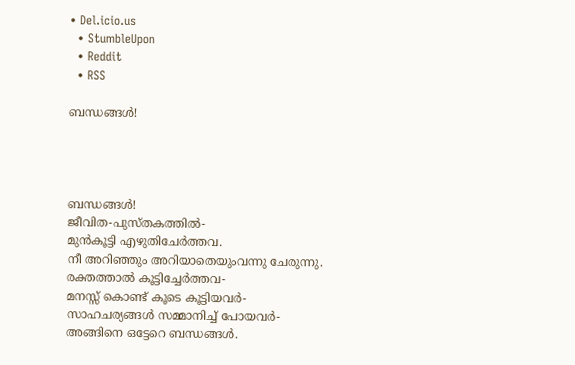• Del.icio.us
  • StumbleUpon
  • Reddit
  • RSS

ബന്ധങ്ങള്‍!




ബന്ധങ്ങള്‍!
ജീവിത-പുസ്തകത്തില്‍-
മുന്‍കൂട്ടി എഴുതിചേര്‍ത്തവ.
നീ അറിഞ്ഞും അറിയാതെയുംവന്നു ചേരുന്നു.
രക്തത്താല്‍ കൂട്ടിച്ചേര്‍ത്തവ-
മനസ്സ് കൊണ്ട് കൂടെ കൂട്ടിയവര്‍-
സാഹചര്യങ്ങള്‍ സമ്മാനിച്ച് പോയവര്‍-
അങ്ങിനെ ഒട്ടേറെ ബന്ധങ്ങള്‍.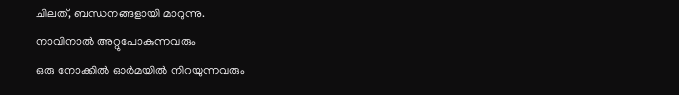ചിലത്, ബന്ധനങ്ങളായി മാറുന്നു.
നാവിനാല്‍ അറ്റുപോകുന്നവരും
ഒരു നോക്കില്‍ ഓര്‍മയില്‍ നിറയുന്നവരും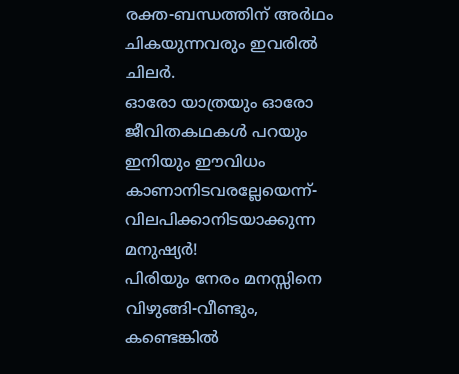രക്ത-ബന്ധത്തിന് അര്‍ഥം ചികയുന്നവരും ഇവരില്‍ ചിലര്‍.
ഓരോ യാത്രയും ഓരോ ജീവിതകഥകള്‍ പറയും
ഇനിയും ഈവിധം കാണാനിടവരല്ലേയെന്ന്-
വിലപിക്കാനിടയാക്കുന്ന മനുഷ്യര്‍!
പിരിയും നേരം മനസ്സിനെ വിഴുങ്ങി-വീണ്ടും,
കണ്ടെങ്കില്‍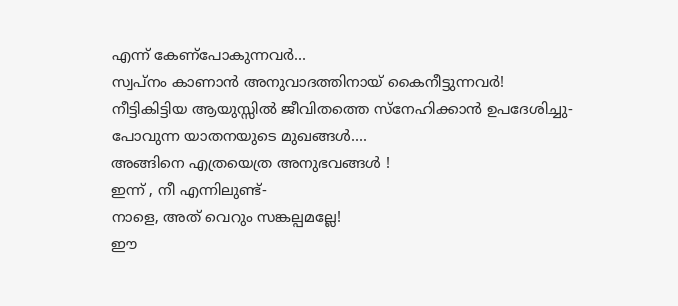എന്ന് കേണ്‌പോകുന്നവര്‍...
സ്വപ്നം കാണാന്‍ അനുവാദത്തിനായ്‌ കൈനീട്ടുന്നവര്‍!
നീട്ടികിട്ടിയ ആയുസ്സില്‍ ജീവിതത്തെ സ്നേഹിക്കാന്‍ ഉപദേശിച്ചു-
പോവുന്ന യാതനയുടെ മുഖങ്ങള്‍....
അങ്ങിനെ എത്രയെത്ര അനുഭവങ്ങള്‍ !
ഇന്ന് , നീ എന്നിലുണ്ട്-
നാളെ, അത് വെറും സങ്കല്പമല്ലേ!
ഈ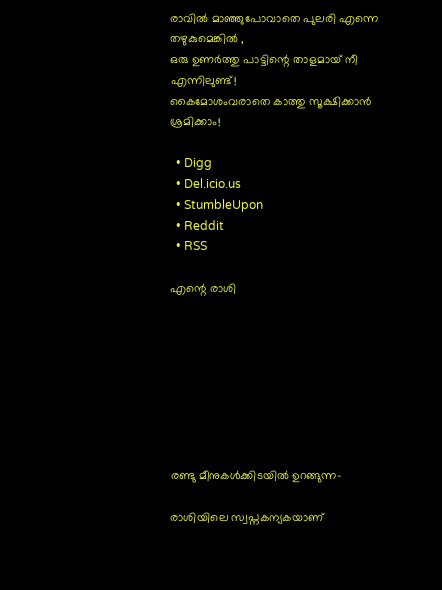രാവില്‍ മാഞ്ഞുപോവാതെ പുലരി എന്നെ തഴുകുമെങ്കില്‍ ,
ഒരു ഉണര്‍ത്തു പാട്ടിന്റെ താളമായ് നീ എന്നിലുണ്ട്!
കൈമോശംവരാതെ കാത്തു സൂക്ഷിക്കാന്‍ ശ്രമിക്കാം!

  • Digg
  • Del.icio.us
  • StumbleUpon
  • Reddit
  • RSS

എന്റെ രാശി








രണ്ടു മീനുകള്‍ക്കിടയില്‍ ഉറങ്ങുന്ന-

രാശിയിലെ സ്വപ്നകന്യകയാണ്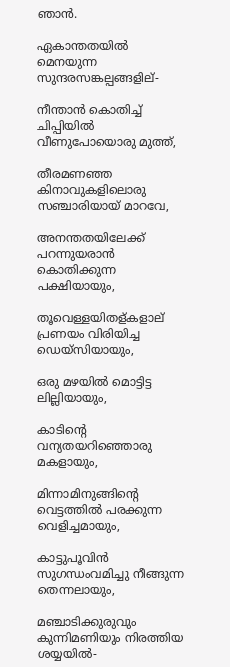ഞാന്‍.

ഏകാന്തതയില്‍ മെനയുന്ന സുന്ദരസങ്കല്പങ്ങളില്-

നീന്താന്‍ കൊതിച്ച് ചിപ്പിയില്‍ വീണുപോയൊരു മുത്ത്,

തീരമണഞ്ഞ കിനാവുകളിലൊരു സഞ്ചാരിയായ് മാറവേ,

അനന്തതയിലേക്ക് പറന്നുയരാന്‍ കൊതിക്കുന്ന പക്ഷിയായും,

തൂവെള്ളയിതള്കളാല് ‍ പ്രണയം വിരിയിച്ച ഡെയ്സിയായും,

ഒരു മഴയില്‍ മൊട്ടിട്ട ലില്ലിയായും,

കാടിന്റെ വന്യതയറിഞ്ഞൊരു മകളായും,

മിന്നാമിനുങ്ങിന്റെ വെട്ടത്തില്‍ പരക്കുന്ന വെളിച്ചമായും,

കാട്ടുപൂവിന്‍ സുഗന്ധംവമിച്ചു നീങ്ങുന്ന തെന്നലായും,

മഞ്ചാടിക്കുരുവും കുന്നിമണിയും നിരത്തിയ ശയ്യയില്‍-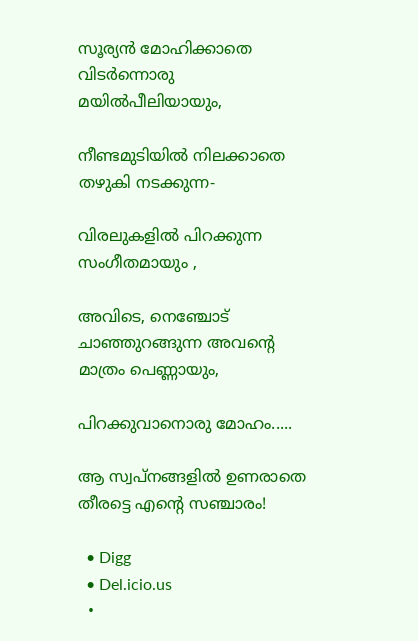സൂര്യന്‍ മോഹിക്കാതെ വിടര്‍ന്നൊരു മയില്‍‌പീലിയായും,

നീണ്ടമുടിയില്‍ നിലക്കാതെ തഴുകി നടക്കുന്ന-

വിരലുകളില്‍ പിറക്കുന്ന സംഗീതമായും ,

അവിടെ, നെഞ്ചോട്‌ ചാഞ്ഞുറങ്ങുന്ന അവന്റെ മാത്രം പെണ്ണായും,

പിറക്കുവാനൊരു മോഹം.....

ആ സ്വപ്നങ്ങളില്‍ ഉണരാതെ തീരട്ടെ എന്റെ സഞ്ചാരം!

  • Digg
  • Del.icio.us
  •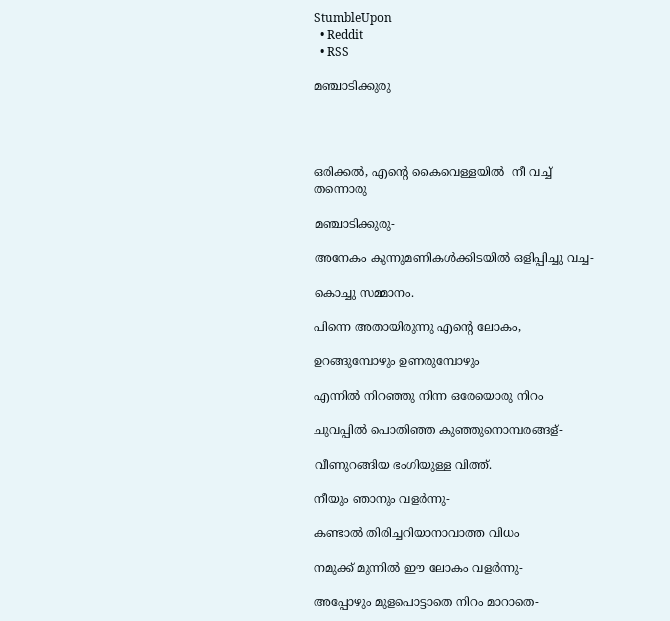StumbleUpon
  • Reddit
  • RSS

മഞ്ചാടിക്കുരു




ഒരിക്കല്‍, എന്റെ കൈവെള്ളയില്‍ ‍ നീ വച്ച് തന്നൊരു

മഞ്ചാടിക്കുരു-

അനേകം കുന്നുമണികള്‍ക്കിടയില്‍ ഒളിപ്പിച്ചു വച്ച-

കൊച്ചു സമ്മാനം.

പിന്നെ അതായിരുന്നു എന്റെ ലോകം,

ഉറങ്ങുമ്പോഴും ഉണരുമ്പോഴും

എന്നില്‍ നിറഞ്ഞു നിന്ന ഒരേയൊരു നിറം

ചുവപ്പില്‍ പൊതിഞ്ഞ കുഞ്ഞുനൊമ്പരങ്ങള്-

വീണുറങ്ങിയ ഭംഗിയുള്ള വിത്ത്.

നീയും ഞാനും വളര്‍ന്നു-

കണ്ടാല്‍ തിരിച്ചറിയാനാവാത്ത വിധം

നമുക്ക് മുന്നില്‍ ഈ ലോകം വളര്‍ന്നു-

അപ്പോഴും മുളപൊട്ടാതെ നിറം മാറാതെ-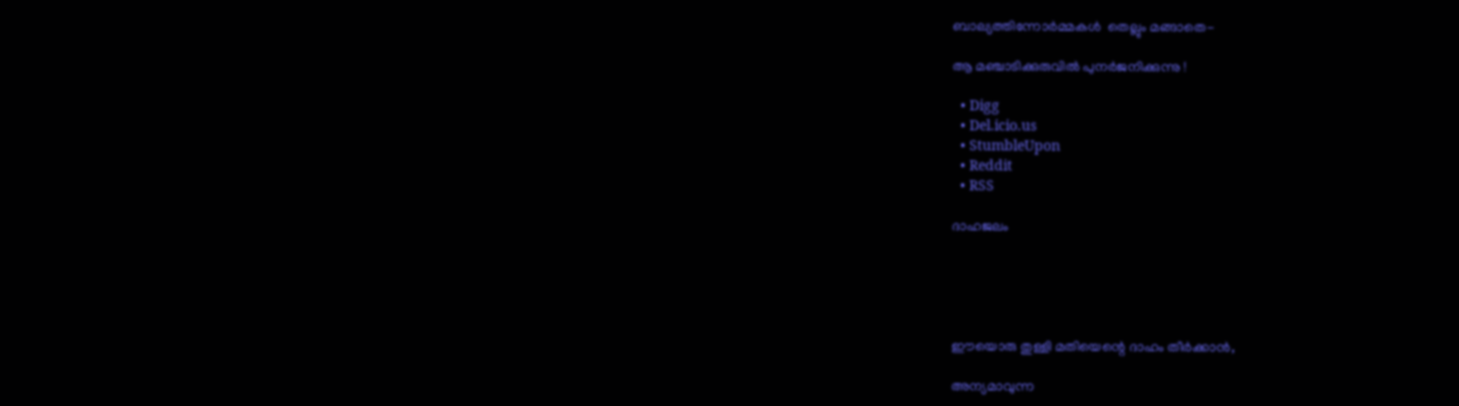ബാല്യത്തിന്നോര്‍മ്മകള്‍ ‍ തെല്ലും മങ്ങാതെ-

ആ മഞ്ചാടിക്കുരുവില്‍ പുനര്‍ജനിക്കുന്നു !

  • Digg
  • Del.icio.us
  • StumbleUpon
  • Reddit
  • RSS

ദാഹജലം





ഈയൊരു തുള്ളി മതിയെന്റെ ദാഹം തീര്‍ക്കാന്‍,

അന്യമാവുന്ന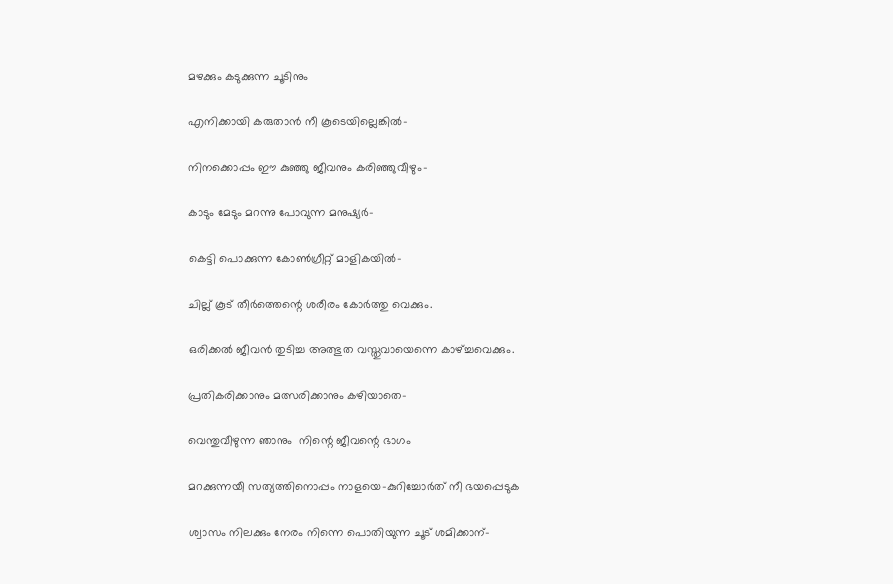മഴക്കും കടുക്കുന്ന ചൂടിനും

എനിക്കായി കരുതാന്‍ നീ കൂടെയില്ലെങ്കില്‍-

നിനക്കൊപ്പം ഈ കുഞ്ഞു ജീവനും കരിഞ്ഞുവീഴും-

കാടും മേടും മറന്നു പോവുന്ന മനുഷ്യര്‍-

കെട്ടി പൊക്കുന്ന കോണ്‍ഗ്രീറ്റ് മാളികയില്‍-

ചില്ല് കൂട് തീര്‍ത്തെന്റെ ശരീരം കോര്‍ത്തു വെക്കും.

ഒരിക്കല്‍ ജീവന്‍ തുടിച്ച അത്ഭുത വസ്തുവായെന്നെ കാഴ്ച്ചവെക്കും.

പ്രതികരിക്കാനും മത്സരിക്കാനും കഴിയാതെ-

വെന്തുവീഴുന്ന ഞാനും ‍ നിന്റെ ജീവന്റെ ഭാഗം

മറക്കുന്നയീ സത്യത്തിനൊപ്പം നാളയെ-കുറിച്ചോര്‍ത് നീ ഭയപ്പെടുക

ശ്വാസം നിലക്കും നേരം നിന്നെ പൊതിയുന്ന ചൂട് ശമിക്കാന്-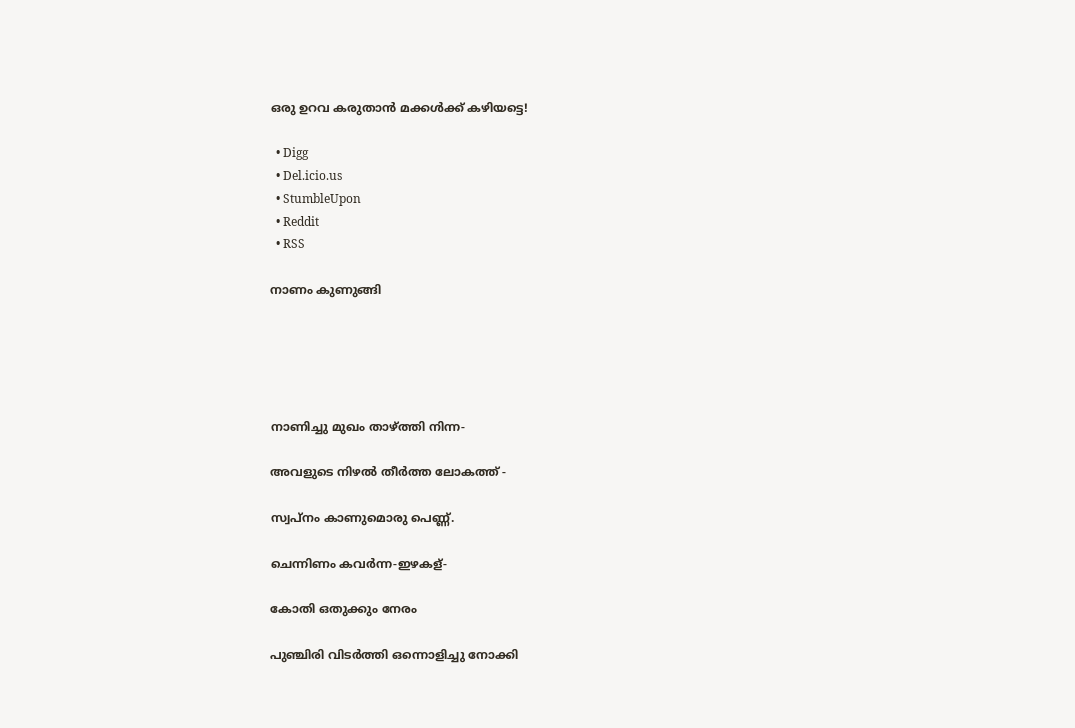ഒരു ഉറവ കരുതാന്‍ മക്കള്‍ക്ക്‌ കഴിയട്ടെ!

  • Digg
  • Del.icio.us
  • StumbleUpon
  • Reddit
  • RSS

നാണം കുണുങ്ങി





നാണിച്ചു മുഖം താഴ്ത്തി നിന്ന-

അവളുടെ നിഴല്‍ തീര്‍ത്ത ലോകത്ത് -

സ്വപ്നം കാണുമൊരു പെണ്ണ്.

ചെന്നിണം കവര്‍ന്ന-ഇഴകള്-

കോതി ഒതുക്കും നേരം

പുഞ്ചിരി വിടര്‍ത്തി ഒന്നൊളിച്ചു നോക്കി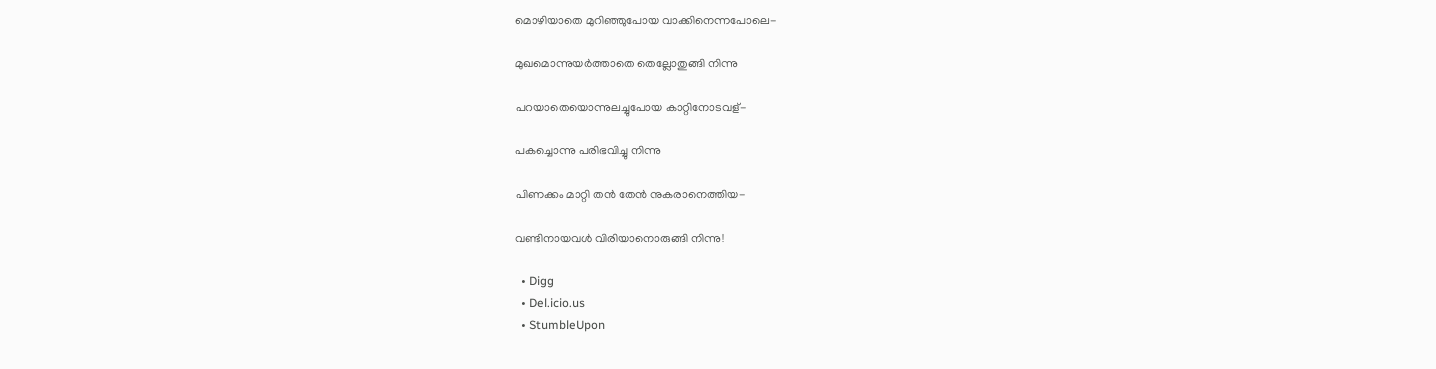മൊഴിയാതെ മുറിഞ്ഞുപോയ വാക്കിനെന്നപോലെ-

മുഖമൊന്നുയര്‍ത്താതെ തെല്ലോതുങ്ങി നിന്നു

പറയാതെയൊന്നുലച്ചുപോയ കാറ്റിനോടവള്-

പകച്ചൊന്നു പരിഭവിച്ചു നിന്നു

പിണക്കം മാറ്റി തന്‍ തേന്‍ നുകരാനെത്തിയ-

വണ്ടിനായവള്‍ വിരിയാനൊരുങ്ങി നിന്നു!

  • Digg
  • Del.icio.us
  • StumbleUpon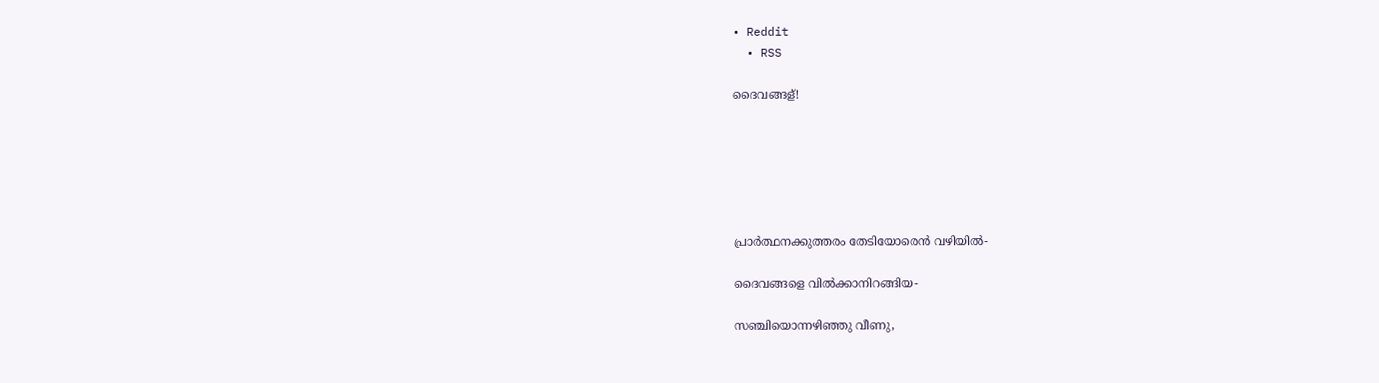• Reddit
  • RSS

ദൈവങ്ങള്!






പ്രാര്‍ത്ഥനക്കുത്തരം തേടിയോരെന്‍ വഴിയില്‍-

ദൈവങ്ങളെ വില്‍ക്കാനിറങ്ങിയ-

സഞ്ചിയൊന്നഴിഞ്ഞു വീണു,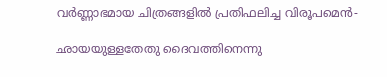വര്‍ണ്ണാഭമായ ചിത്രങ്ങളില്‍ പ്രതിഫലിച്ച വിരൂപമെന്‍-

ഛായയുള്ളതേതു ദൈവത്തിനെന്നു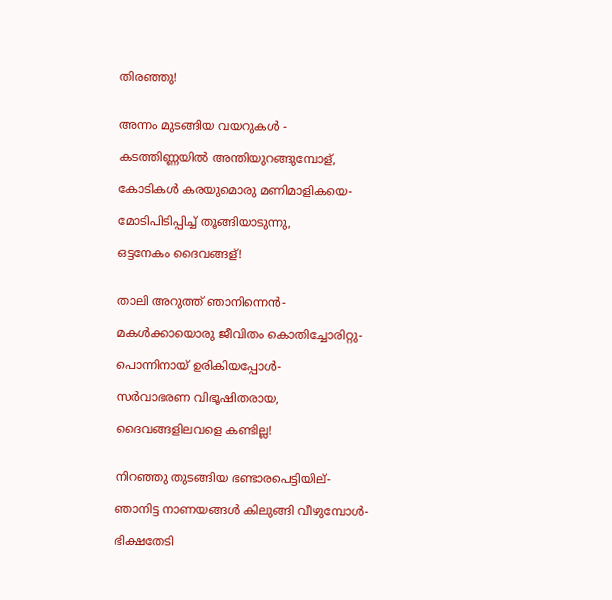തിരഞ്ഞു!


അന്നം മുടങ്ങിയ വയറുകള്‍ -

കടത്തിണ്ണയില്‍ അന്തിയുറങ്ങുമ്പോള്,

കോടികള്‍ കരയുമൊരു മണിമാളികയെ-

മോടിപിടിപ്പിച്ച് തൂങ്ങിയാടുന്നു,

ഒട്ടനേകം ദൈവങ്ങള്!


താലി അറുത്ത് ഞാനിന്നെന്‍-

മകള്‍ക്കായൊരു ജീവിതം കൊതിച്ചോരിറ്റു-

പൊന്നിനായ് ഉരികിയപ്പോള്‍-

സര്‍വാഭരണ വിഭൂഷിതരായ,

ദൈവങ്ങളിലവളെ കണ്ടില്ല!


നിറഞ്ഞു തുടങ്ങിയ ഭണ്ടാരപെട്ടിയില്-

ഞാനിട്ട നാണയങ്ങള്‍ കിലുങ്ങി വീഴുമ്പോള്‍-

ഭിക്ഷതേടി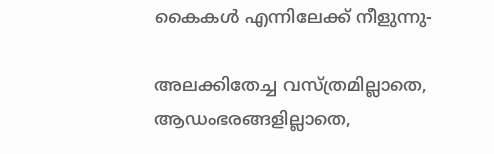കൈകള്‍ എന്നിലേക്ക് നീളുന്നു-

അലക്കിതേച്ച വസ്ത്രമില്ലാതെ, ആഡംഭരങ്ങളില്ലാതെ,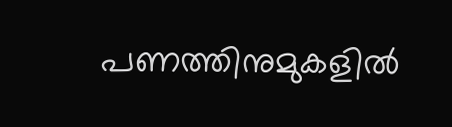പണത്തിനുമുകളില്‍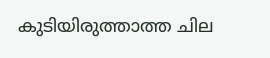കുടിയിരുത്താത്ത ചില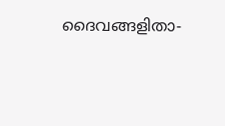ദൈവങ്ങളിതാ-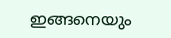ഇങ്ങനെയും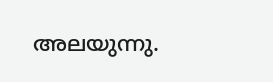അലയുന്നു.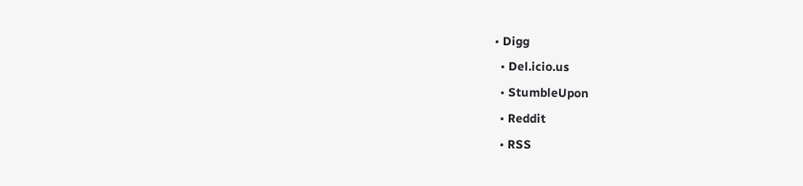• Digg
  • Del.icio.us
  • StumbleUpon
  • Reddit
  • RSS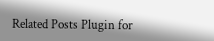Related Posts Plugin for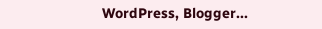WordPress, Blogger...